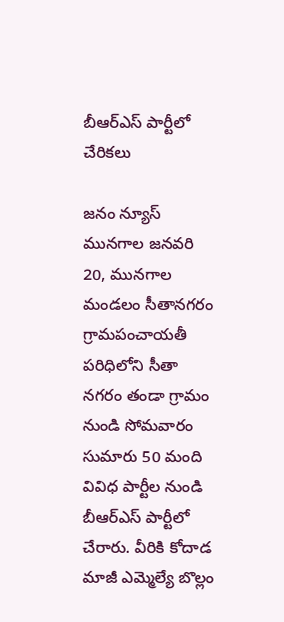బీఆర్ఎస్ పార్టీలో చేరికలు

జనం న్యూస్ మునగాల జనవరి 20, మునగాల మండలం సీతానగరం గ్రామపంచాయతీ పరిధిలోని సీతా నగరం తండా గ్రామం నుండి సోమవారం సుమారు 50 మంది వివిధ పార్టీల నుండి బీఆర్ఎస్ పార్టీలో చేరారు. వీరికి కోదాడ మాజీ ఎమ్మెల్యే బొల్లం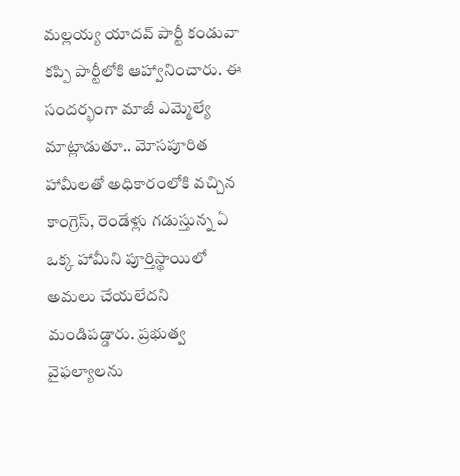మల్లయ్య యాదవ్ పార్టీ కండువా కప్పి పార్టీలోకి ఆహ్వానించారు. ఈ సందర్భంగా మాజీ ఎమ్మెల్యే మాట్లాడుతూ.. మోసపూరిత హామీలతో అధికారంలోకి వచ్చిన కాంగ్రెస్, రెండేళ్లు గడుస్తున్న ఏ ఒక్క హామీని పూర్తిస్థాయిలో అమలు చేయలేదని మండిపడ్డారు. ప్రభుత్వ వైఫల్యాలను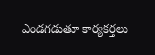ఎండగడుతూ కార్యకర్తలు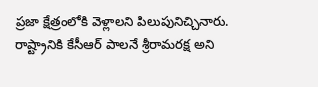ప్రజా క్షేత్రంలోకి వెళ్లాలని పిలుపునిచ్చినారు. రాష్ట్రానికి కేసీఆర్ పాలనే శ్రీరామరక్ష అని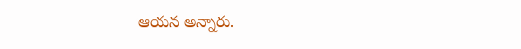ఆయన అన్నారు.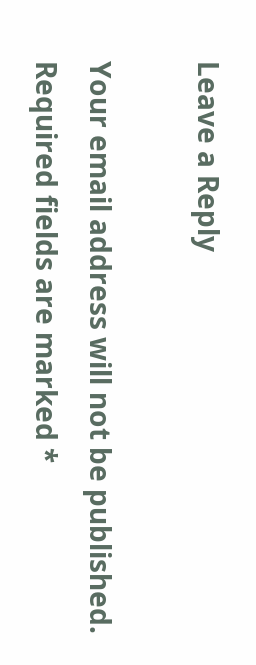Leave a Reply

Your email address will not be published. Required fields are marked *